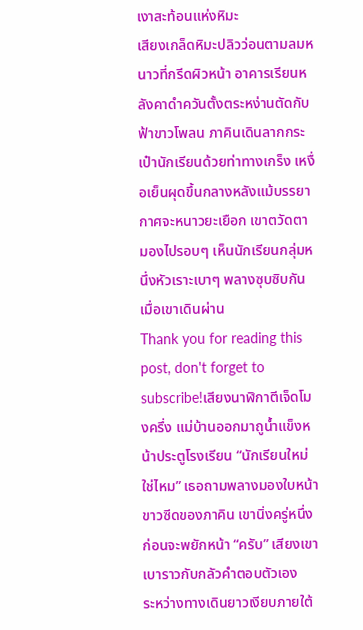เงาสะท้อนแห่งหิมะ
เสียงเกล็ดหิมะปลิวว่อนตามลมหนาวที่กรีดผิวหน้า อาคารเรียนหลังคาดำควันตั้งตระหง่านตัดกับฟ้าขาวโพลน ภาคินเดินลากกระเป๋านักเรียนด้วยท่าทางเกร็ง เหงื่อเย็นผุดขึ้นกลางหลังแม้บรรยากาศจะหนาวยะเยือก เขาตวัดตามองไปรอบๆ เห็นนักเรียนกลุ่มหนึ่งหัวเราะเบาๆ พลางซุบซิบกันเมื่อเขาเดินผ่าน
Thank you for reading this post, don't forget to subscribe!เสียงนาฬิกาตีเจ็ดโมงครึ่ง แม่บ้านออกมาถูน้ำแข็งหน้าประตูโรงเรียน “นักเรียนใหม่ใช่ไหม” เธอถามพลางมองใบหน้าขาวซีดของภาคิน เขานิ่งครู่หนึ่งก่อนจะพยักหน้า “ครับ” เสียงเขาเบาราวกับกลัวคำตอบตัวเอง
ระหว่างทางเดินยาวเงียบภายใต้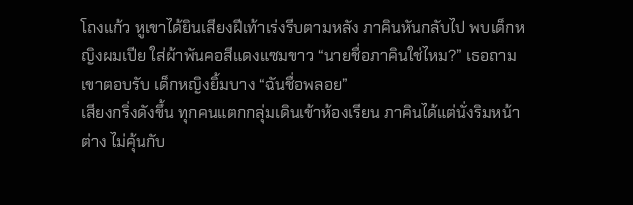โถงแก้ว หูเขาได้ยินเสียงฝีเท้าเร่งรีบตามหลัง ภาคินหันกลับไป พบเด็กหญิงผมเปีย ใส่ผ้าพันคอสีแดงแซมขาว “นายชื่อภาคินใช่ไหม?” เธอถาม เขาตอบรับ เด็กหญิงยิ้มบาง “ฉันชื่อพลอย”
เสียงกริ่งดังขึ้น ทุกคนแตกกลุ่มเดินเข้าห้องเรียน ภาคินได้แต่นั่งริมหน้าต่าง ไม่คุ้นกับ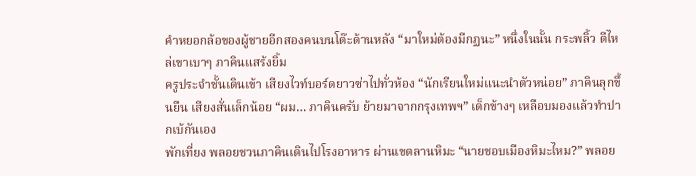คำหยอกล้อของผู้ชายอีกสองคนบนโต๊ะด้านหลัง “มาใหม่ต้องมีกฏนะ” หนึ่งในนั้น กระพลิ้ว ตีไหล่เขาเบาๆ ภาคินแสร้งยิ้ม
ครูประจำชั้นเดินเข้า เสียงไวท์บอร์ดยาวซ่าไปทั่วห้อง “นักเรียนใหม่แนะนำตัวหน่อย” ภาคินลุกขึ้นยืน เสียงสั่นเล็กน้อย “ผม… ภาคินครับ ย้ายมาจากกรุงเทพฯ” เด็กข้างๆ เหลือบมองแล้วทำปากเบ้กันเอง
พักเที่ยง พลอยชวนภาคินเดินไปโรงอาหาร ผ่านเขตลานหิมะ “นายชอบเมืองหิมะไหม?” พลอย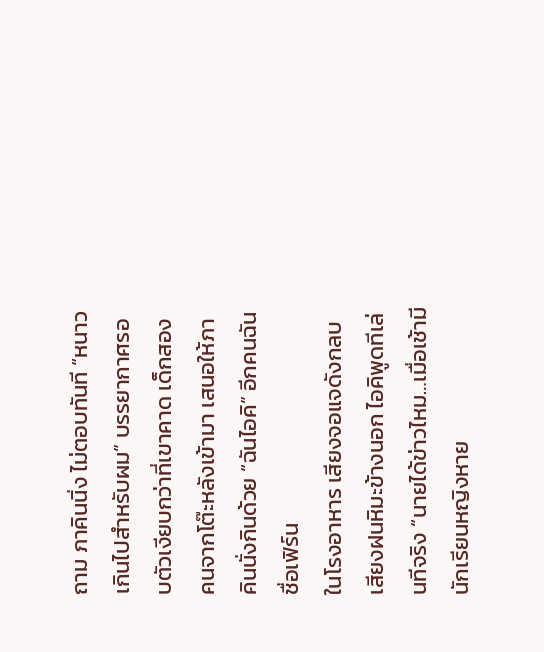ถาม ภาคินนิ่ง ไม่ตอบทันที “หนาวเกินไปสำหรับผม” บรรยากาศรอบตัวเงียบกว่าที่เขาคาด เด็กสองคนจากโต๊ะหลังเข้ามา เสนอให้ภาคินนั่งกินด้วย “ฉันไอคิ” อีกคนฉันชื่อเฟิร์น
ในโรงอาหาร เสียงจอแจดังกลบเสียงฝนหิมะข้างนอก ไอคิพูดทีเล่นทีจริง “นายได้ข่าวไหม…เมื่อเช้ามีนักเรียนหญิงหาย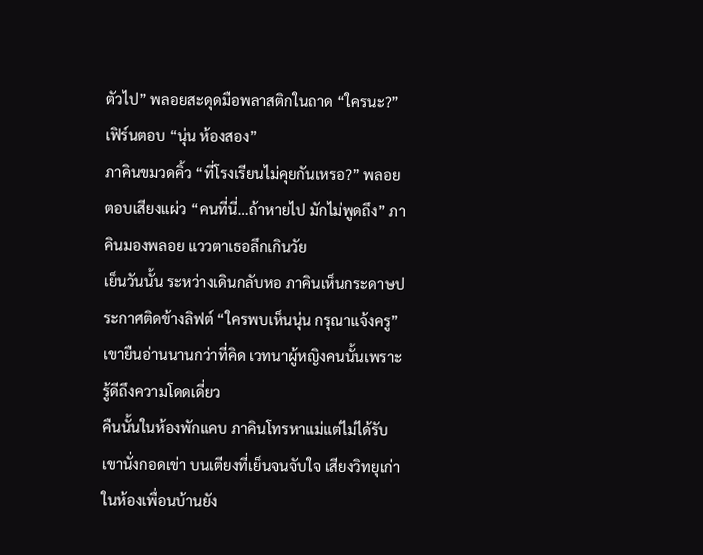ตัวไป” พลอยสะดุดมือพลาสติกในถาด “ใครนะ?” เฟิร์นตอบ “นุ่น ห้องสอง”
ภาคินขมวดคิ้ว “ที่โรงเรียนไม่คุยกันเหรอ?” พลอยตอบเสียงแผ่ว “คนที่นี่…ถ้าหายไป มักไม่พูดถึง” ภาคินมองพลอย แววตาเธอลึกเกินวัย
เย็นวันนั้น ระหว่างเดินกลับหอ ภาคินเห็นกระดาษประกาศติดข้างลิฟต์ “ใครพบเห็นนุ่น กรุณาแจ้งครู” เขายืนอ่านนานกว่าที่คิด เวทนาผู้หญิงคนนั้นเพราะรู้ดีถึงความโดดเดี่ยว
คืนนั้นในห้องพักแคบ ภาคินโทรหาแม่แต่ไม่ได้รับ เขานั่งกอดเข่า บนเตียงที่เย็นจนจับใจ เสียงวิทยุเก่าในห้องเพื่อนบ้านยัง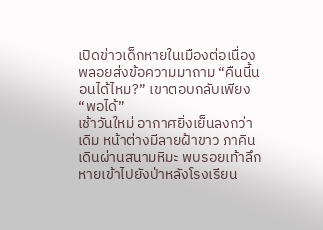เปิดข่าวเด็กหายในเมืองต่อเนื่อง พลอยส่งข้อความมาถาม “คืนนี้นอนได้ไหม?” เขาตอบกลับเพียง “พอได้”
เช้าวันใหม่ อากาศยิ่งเย็นลงกว่าเดิม หน้าต่างมีลายฝ้าขาว ภาคินเดินผ่านสนามหิมะ พบรอยเท้าลึกหายเข้าไปยังป่าหลังโรงเรียน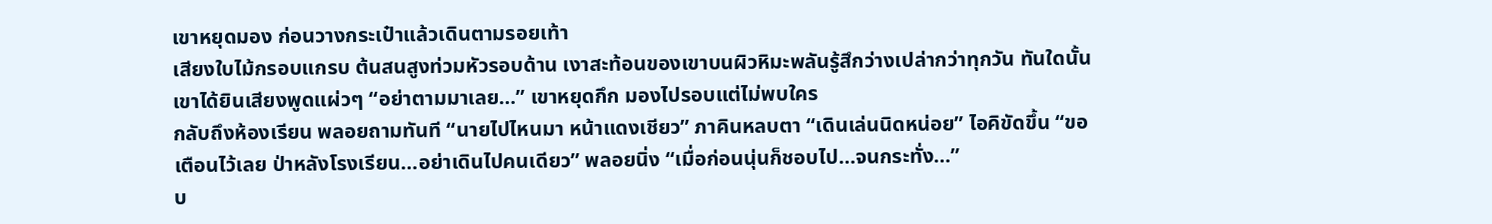เขาหยุดมอง ก่อนวางกระเป๋าแล้วเดินตามรอยเท้า
เสียงใบไม้กรอบแกรบ ต้นสนสูงท่วมหัวรอบด้าน เงาสะท้อนของเขาบนผิวหิมะพลันรู้สึกว่างเปล่ากว่าทุกวัน ทันใดนั้น เขาได้ยินเสียงพูดแผ่วๆ “อย่าตามมาเลย…” เขาหยุดกึก มองไปรอบแต่ไม่พบใคร
กลับถึงห้องเรียน พลอยถามทันที “นายไปไหนมา หน้าแดงเชียว” ภาคินหลบตา “เดินเล่นนิดหน่อย” ไอคิขัดขึ้น “ขอเตือนไว้เลย ป่าหลังโรงเรียน…อย่าเดินไปคนเดียว” พลอยนิ่ง “เมื่อก่อนนุ่นก็ชอบไป…จนกระทั่ง…”
บ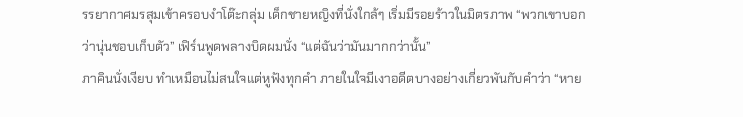รรยากาศมรสุมเข้าครอบงำโต๊ะกลุ่ม เด็กชายหญิงที่นั่งใกล้ๆ เริ่มมีรอยร้าวในมิตรภาพ “พวกเขาบอกว่านุ่นชอบเก็บตัว” เฟิร์นพูดพลางบิดผมนั่ง “แต่ฉันว่ามันมากกว่านั้น”
ภาคินนั่งเงียบ ทำเหมือนไม่สนใจแต่หูฟังทุกคำ ภายในใจมีเงาอดีตบางอย่างเกี่ยวพันกับคำว่า “หาย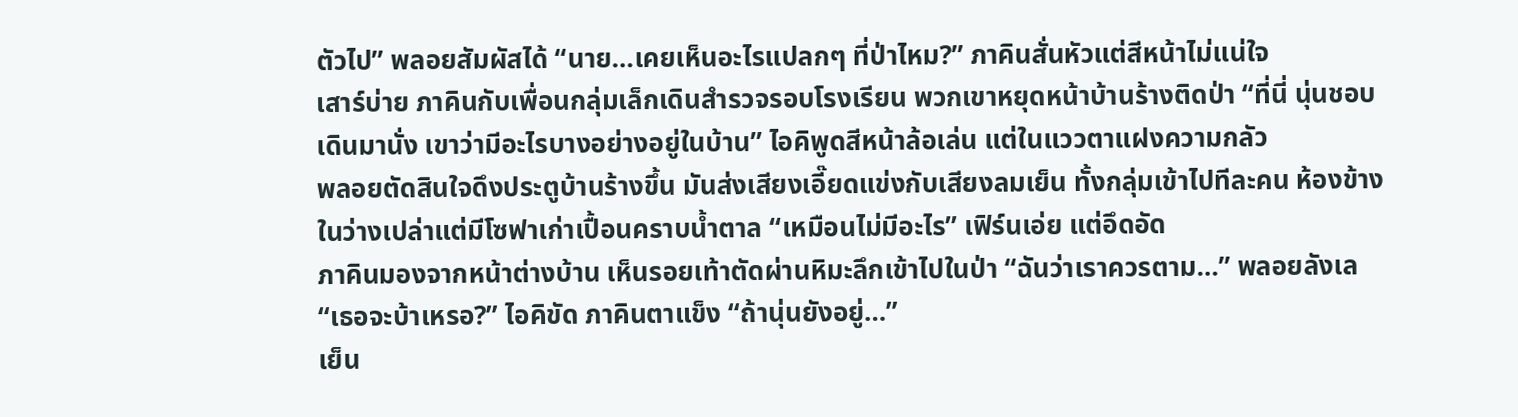ตัวไป” พลอยสัมผัสได้ “นาย…เคยเห็นอะไรแปลกๆ ที่ป่าไหม?” ภาคินสั่นหัวแต่สีหน้าไม่แน่ใจ
เสาร์บ่าย ภาคินกับเพื่อนกลุ่มเล็กเดินสำรวจรอบโรงเรียน พวกเขาหยุดหน้าบ้านร้างติดป่า “ที่นี่ นุ่นชอบเดินมานั่ง เขาว่ามีอะไรบางอย่างอยู่ในบ้าน” ไอคิพูดสีหน้าล้อเล่น แต่ในแววตาแฝงความกลัว
พลอยตัดสินใจดึงประตูบ้านร้างขึ้น มันส่งเสียงเอี๊ยดแข่งกับเสียงลมเย็น ทั้งกลุ่มเข้าไปทีละคน ห้องข้างในว่างเปล่าแต่มีโซฟาเก่าเปื้อนคราบน้ำตาล “เหมือนไม่มีอะไร” เฟิร์นเอ่ย แต่อึดอัด
ภาคินมองจากหน้าต่างบ้าน เห็นรอยเท้าตัดผ่านหิมะลึกเข้าไปในป่า “ฉันว่าเราควรตาม…” พลอยลังเล “เธอจะบ้าเหรอ?” ไอคิขัด ภาคินตาแข็ง “ถ้านุ่นยังอยู่…”
เย็น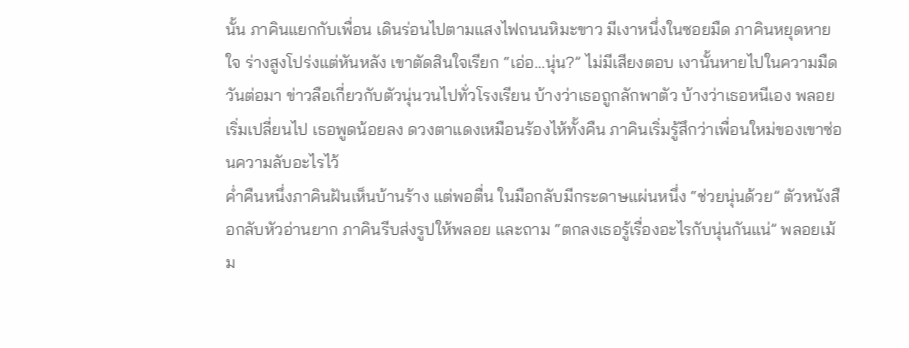นั้น ภาคินแยกกับเพื่อน เดินร่อนไปตามแสงไฟถนนหิมะขาว มีเงาหนึ่งในซอยมืด ภาคินหยุดหายใจ ร่างสูงโปร่งแต่หันหลัง เขาตัดสินใจเรียก “เอ่อ…นุ่น?” ไม่มีเสียงตอบ เงานั้นหายไปในความมืด
วันต่อมา ข่าวลือเกี่ยวกับตัวนุ่นวนไปทั่วโรงเรียน บ้างว่าเธอถูกลักพาตัว บ้างว่าเธอหนีเอง พลอยเริ่มเปลี่ยนไป เธอพูดน้อยลง ดวงตาแดงเหมือนร้องไห้ทั้งคืน ภาคินเริ่มรู้สึกว่าเพื่อนใหม่ของเขาซ่อนความลับอะไรไว้
ค่ำคืนหนึ่งภาคินฝันเห็นบ้านร้าง แต่พอตื่น ในมือกลับมีกระดาษแผ่นหนึ่ง “ช่วยนุ่นด้วย” ตัวหนังสือกลับหัวอ่านยาก ภาคินรีบส่งรูปให้พลอย และถาม “ตกลงเธอรู้เรื่องอะไรกับนุ่นกันแน่” พลอยเม้ม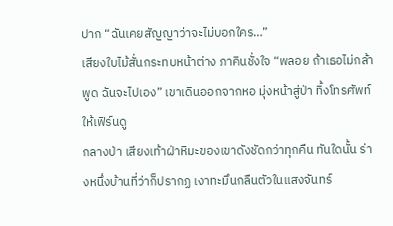ปาก “ฉันเคยสัญญาว่าจะไม่บอกใคร…”
เสียงใบไม้สั่นกระทบหน้าต่าง ภาคินชั่งใจ “พลอย ถ้าเธอไม่กล้าพูด ฉันจะไปเอง” เขาเดินออกจากหอ มุ่งหน้าสู่ป่า ทิ้งโทรศัพท์ให้เฟิร์นดู
กลางป่า เสียงเท้าฝ่าหิมะของเขาดังชัดกว่าทุกคืน ทันใดนั้น ร่างหนึ่งบ้านที่ว่าก็ปรากฏ เงาทะมึนกลืนตัวในแสงจันทร์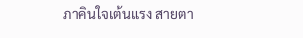ภาคินใจเต้นแรง สายตา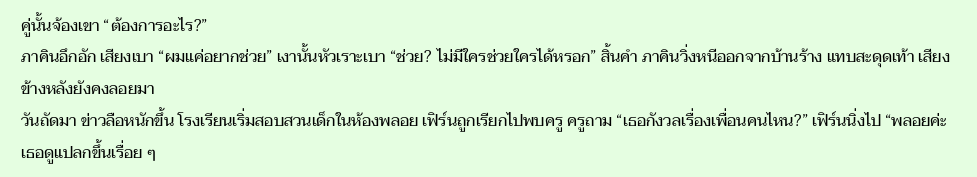คู่นั้นจ้องเขา “ต้องการอะไร?”
ภาคินอึกอัก เสียงเบา “ผมแค่อยากช่วย” เงานั้นหัวเราะเบา “ช่วย? ไม่มีใครช่วยใครได้หรอก” สิ้นคำ ภาคินวิ่งหนีออกจากบ้านร้าง แทบสะดุดเท้า เสียงข้างหลังยังคงลอยมา
วันถัดมา ข่าวลือหนักขึ้น โรงเรียนเริ่มสอบสวนเด็กในห้องพลอย เฟิร์นถูกเรียกไปพบครู ครูถาม “เธอกังวลเรื่องเพื่อนคนไหน?” เฟิร์นนิ่งไป “พลอยค่ะ เธอดูแปลกขึ้นเรื่อย ๆ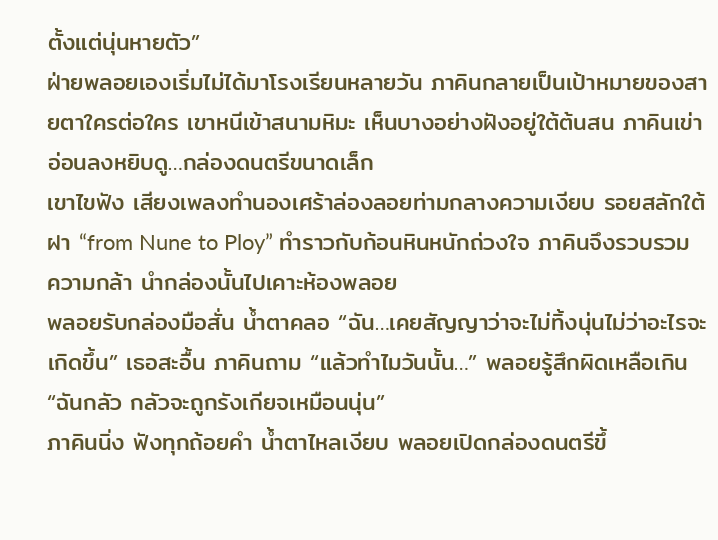ตั้งแต่นุ่นหายตัว”
ฝ่ายพลอยเองเริ่มไม่ได้มาโรงเรียนหลายวัน ภาคินกลายเป็นเป้าหมายของสายตาใครต่อใคร เขาหนีเข้าสนามหิมะ เห็นบางอย่างฝังอยู่ใต้ต้นสน ภาคินเข่าอ่อนลงหยิบดู…กล่องดนตรีขนาดเล็ก
เขาไขฟัง เสียงเพลงทำนองเศร้าล่องลอยท่ามกลางความเงียบ รอยสลักใต้ฝา “from Nune to Ploy” ทำราวกับก้อนหินหนักถ่วงใจ ภาคินจึงรวบรวมความกล้า นำกล่องนั้นไปเคาะห้องพลอย
พลอยรับกล่องมือสั่น น้ำตาคลอ “ฉัน…เคยสัญญาว่าจะไม่ทิ้งนุ่นไม่ว่าอะไรจะเกิดขึ้น” เธอสะอื้น ภาคินถาม “แล้วทำไมวันนั้น…” พลอยรู้สึกผิดเหลือเกิน “ฉันกลัว กลัวจะถูกรังเกียจเหมือนนุ่น”
ภาคินนิ่ง ฟังทุกถ้อยคำ น้ำตาไหลเงียบ พลอยเปิดกล่องดนตรีขึ้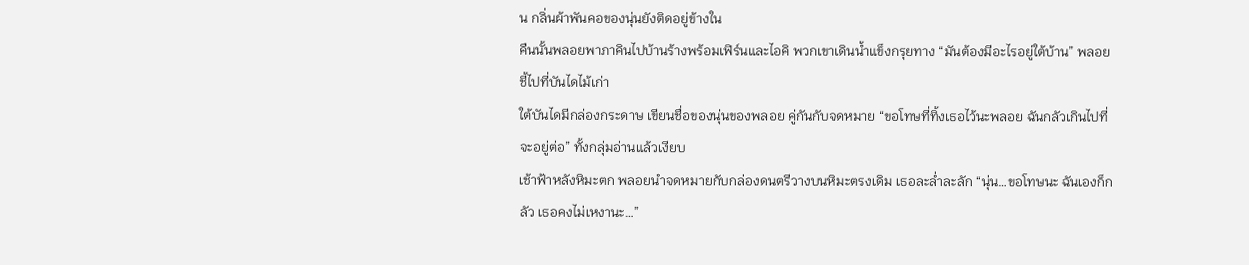น กลิ่นผ้าพันคอของนุ่นยังติดอยู่ข้างใน
คืนนั้นพลอยพาภาคินไปบ้านร้างพร้อมเฟิร์นและไอคิ พวกเขาเดินน้ำแข็งกรุยทาง “มันต้องมีอะไรอยู่ใต้บ้าน” พลอยชี้ไปที่บันไดไม้เก่า
ใต้บันไดมีกล่องกระดาษ เขียนชื่อของนุ่นของพลอย คู่กันกับจดหมาย “ขอโทษที่ทิ้งเธอไว้นะพลอย ฉันกลัวเกินไปที่จะอยู่ต่อ” ทั้งกลุ่มอ่านแล้วเงียบ
เช้าฟ้าหลังหิมะตก พลอยนำจดหมายกับกล่องดนตรีวางบนหิมะตรงเดิม เธอละล่ำละลัก “นุ่น…ขอโทษนะ ฉันเองก็กลัว เธอคงไม่เหงานะ…”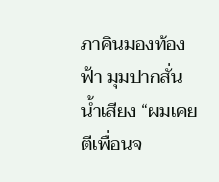ภาคินมองท้องฟ้า มุมปากสั่นน้ำเสียง “ผมเคยตีเพื่อนจ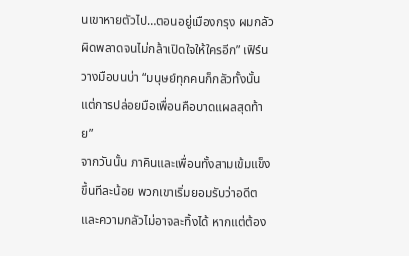นเขาหายตัวไป…ตอนอยู่เมืองกรุง ผมกลัวผิดพลาดจนไม่กล้าเปิดใจให้ใครอีก” เฟิร์นวางมือบนบ่า “มนุษย์ทุกคนก็กลัวทั้งนั้น แต่การปล่อยมือเพื่อนคือบาดแผลสุดท้าย”
จากวันนั้น ภาคินและเพื่อนทั้งสามเข้มแข็งขึ้นทีละน้อย พวกเขาเริ่มยอมรับว่าอดีตและความกลัวไม่อาจละทิ้งได้ หากแต่ต้อง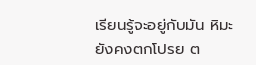เรียนรู้จะอยู่กับมัน หิมะยังคงตกโปรย ต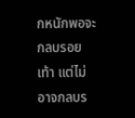กหนักพอจะกลบรอยเท้า แต่ไม่อาจกลบร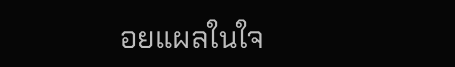อยแผลในใจ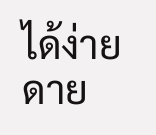ได้ง่ายดาย